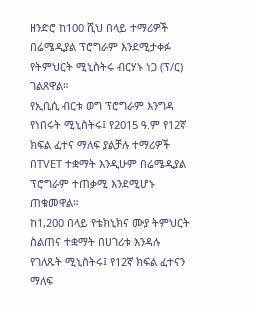ዘንድሮ ከ100 ሺህ በላይ ተማሪዎች በሬሜዲያል ፕሮግራም እንደሚታቀፉ የትምህርት ሚኒስትሩ ብርሃኑ ነጋ (ፕ/ር) ገልጸዋል።
የኢቢሲ ብርቱ ወግ ፕሮግራም እንግዳ የነበሩት ሚኒስትሩ፤ የ2015 ዓ.ም የ12ኛ ክፍል ፈተና ማለፍ ያልቻሉ ተማሪዎች በTVET ተቋማት እንዲሁም በሬሜዲያል ፕሮግራም ተጠቃሚ እንደሚሆኑ ጠቁመዋል።
ከ1,200 በላይ የቴክኒክና ሙያ ትምህርት ስልጠና ተቋማት በሀገሪቱ እንዳሉ የገለጹት ሚኒስትሩ፤ የ12ኛ ክፍል ፈተናን ማለፍ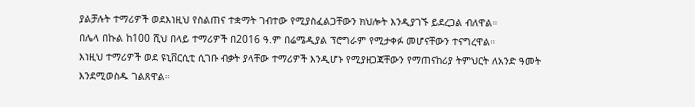ያልቻሉት ተማሪዎች ወደእነዚህ የስልጠና ተቋማት ገብተው የሚያስፈልጋቸውን ክህሎት እንዲያገኙ ይደረጋል ብለዋል።
በሌላ በኩል ከ100 ሺህ በላይ ተማሪዎች በ2016 ዓ.ም በሬሜዲያል ፕሮግራም የሚታቀፉ መሆናቸውን ተናግረዋል።
እነዚህ ተማሪዎች ወደ ዩኒቨርሲቲ ሲገቡ ብቃት ያላቸው ተማሪዎች እንዲሆኑ የሚያዘጋጃቸውን የማጠናከሪያ ትምህርት ለአንድ ዓመት እንደሚወስዱ ገልጸዋል።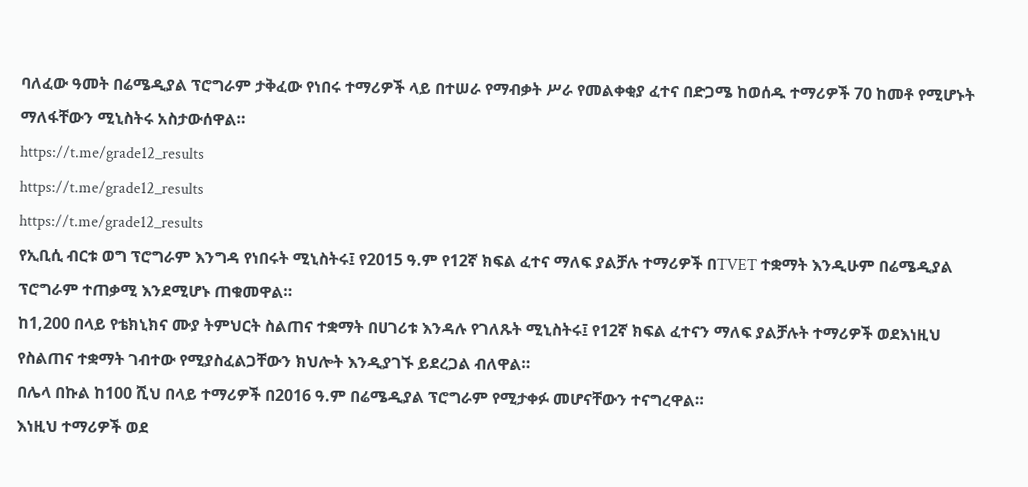ባለፈው ዓመት በሬሜዲያል ፕሮግራም ታቅፈው የነበሩ ተማሪዎች ላይ በተሠራ የማብቃት ሥራ የመልቀቂያ ፈተና በድጋሜ ከወሰዱ ተማሪዎች 70 ከመቶ የሚሆኑት ማለፋቸውን ሚኒስትሩ አስታውሰዋል።
https://t.me/grade12_results
https://t.me/grade12_results
https://t.me/grade12_results
የኢቢሲ ብርቱ ወግ ፕሮግራም እንግዳ የነበሩት ሚኒስትሩ፤ የ2015 ዓ.ም የ12ኛ ክፍል ፈተና ማለፍ ያልቻሉ ተማሪዎች በTVET ተቋማት እንዲሁም በሬሜዲያል ፕሮግራም ተጠቃሚ እንደሚሆኑ ጠቁመዋል።
ከ1,200 በላይ የቴክኒክና ሙያ ትምህርት ስልጠና ተቋማት በሀገሪቱ እንዳሉ የገለጹት ሚኒስትሩ፤ የ12ኛ ክፍል ፈተናን ማለፍ ያልቻሉት ተማሪዎች ወደእነዚህ የስልጠና ተቋማት ገብተው የሚያስፈልጋቸውን ክህሎት እንዲያገኙ ይደረጋል ብለዋል።
በሌላ በኩል ከ100 ሺህ በላይ ተማሪዎች በ2016 ዓ.ም በሬሜዲያል ፕሮግራም የሚታቀፉ መሆናቸውን ተናግረዋል።
እነዚህ ተማሪዎች ወደ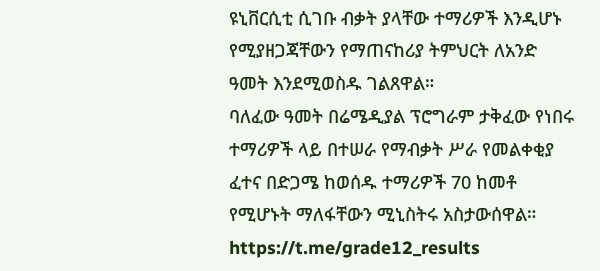ዩኒቨርሲቲ ሲገቡ ብቃት ያላቸው ተማሪዎች እንዲሆኑ የሚያዘጋጃቸውን የማጠናከሪያ ትምህርት ለአንድ ዓመት እንደሚወስዱ ገልጸዋል።
ባለፈው ዓመት በሬሜዲያል ፕሮግራም ታቅፈው የነበሩ ተማሪዎች ላይ በተሠራ የማብቃት ሥራ የመልቀቂያ ፈተና በድጋሜ ከወሰዱ ተማሪዎች 70 ከመቶ የሚሆኑት ማለፋቸውን ሚኒስትሩ አስታውሰዋል።
https://t.me/grade12_results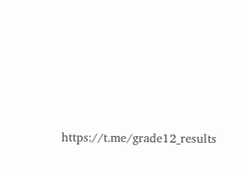https://t.me/grade12_results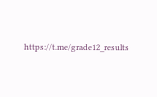https://t.me/grade12_results